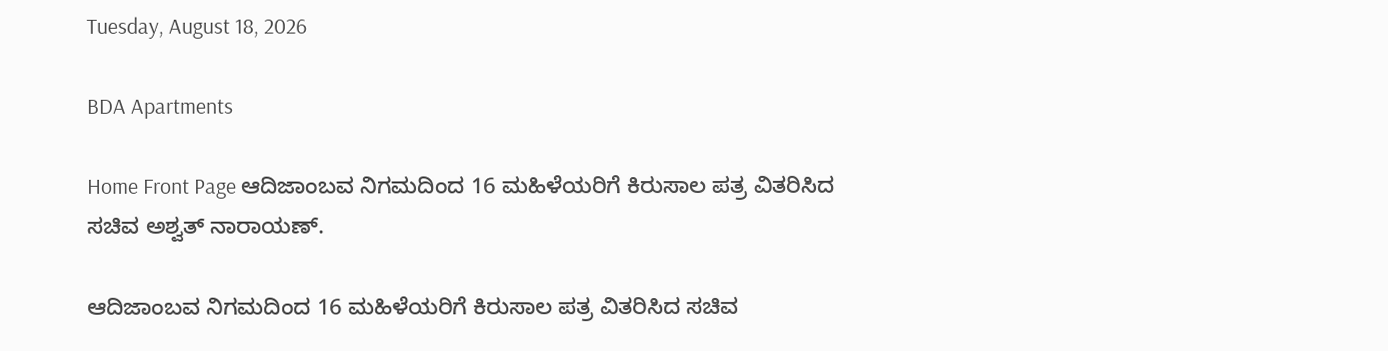Tuesday, August 18, 2026

BDA Apartments

Home Front Page ಆದಿಜಾಂಬವ ನಿಗಮದಿಂದ 16 ಮಹಿಳೆಯರಿಗೆ ಕಿರುಸಾಲ ಪತ್ರ ವಿತರಿಸಿದ ಸಚಿವ ಅಶ್ವತ್ ನಾರಾಯಣ್.

ಆದಿಜಾಂಬವ ನಿಗಮದಿಂದ 16 ಮಹಿಳೆಯರಿಗೆ ಕಿರುಸಾಲ ಪತ್ರ ವಿತರಿಸಿದ ಸಚಿವ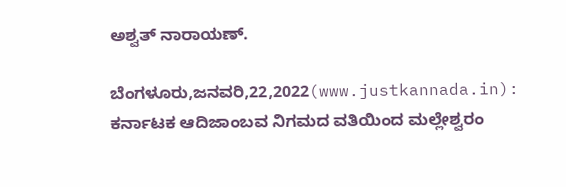ಅಶ್ವತ್ ನಾರಾಯಣ್.

ಬೆಂಗಳೂರು,ಜನವರಿ,22,2022(www.justkannada.in): ಕರ್ನಾಟಕ ಆದಿಜಾಂಬವ ನಿಗಮದ ವತಿಯಿಂದ ಮಲ್ಲೇಶ್ವರಂ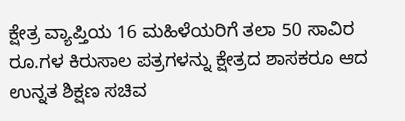ಕ್ಷೇತ್ರ ವ್ಯಾಪ್ತಿಯ 16 ಮಹಿಳೆಯರಿಗೆ ತಲಾ 50 ಸಾವಿರ ರೂ.ಗಳ ಕಿರುಸಾಲ ಪತ್ರಗಳನ್ನು ಕ್ಷೇತ್ರದ ಶಾಸಕರೂ ಆದ ಉನ್ನತ ಶಿಕ್ಷಣ ಸಚಿವ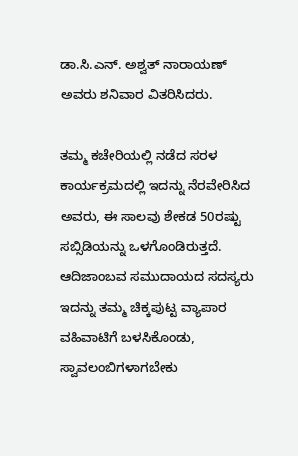ಡಾ.ಸಿ.ಎನ್. ಅಶ್ವತ್ ನಾರಾಯಣ್ ಅವರು ಶನಿವಾರ ವಿತರಿಸಿದರು.

ತಮ್ಮ ಕಚೇರಿಯಲ್ಲಿ ನಡೆದ ಸರಳ ಕಾರ್ಯಕ್ರಮದಲ್ಲಿ ಇದನ್ನು ನೆರವೇರಿಸಿದ ಅವರು, ಈ ಸಾಲವು ಶೇಕಡ 50ರಷ್ಟು ಸಬ್ಸಿಡಿಯನ್ನು ಒಳಗೊಂಡಿರುತ್ತದೆ. ಆದಿಜಾಂಬವ ಸಮುದಾಯದ ಸದಸ್ಯರು ಇದನ್ನು ತಮ್ಮ ಚಿಕ್ಕಪುಟ್ಟ ವ್ಯಾಪಾರ ವಹಿವಾಟಿಗೆ ಬಳಸಿಕೊಂಡು, ಸ್ವಾವಲಂಬಿಗಳಾಗಬೇಕು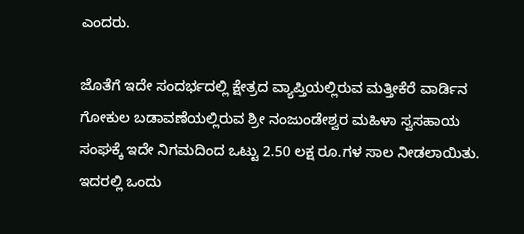ಎಂದರು.

ಜೊತೆಗೆ ಇದೇ ಸಂದರ್ಭದಲ್ಲಿ ಕ್ಷೇತ್ರದ ವ್ಯಾಪ್ತಿಯಲ್ಲಿರುವ ಮತ್ತೀಕೆರೆ ವಾರ್ಡಿನ ಗೋಕುಲ ಬಡಾವಣೆಯಲ್ಲಿರುವ ಶ್ರೀ ನಂಜುಂಡೇಶ್ವರ ಮಹಿಳಾ ಸ್ವಸಹಾಯ ಸಂಘಕ್ಕೆ ಇದೇ ನಿಗಮದಿಂದ ಒಟ್ಟು 2.50 ಲಕ್ಷ ರೂ.ಗಳ ಸಾಲ ನೀಡಲಾಯಿತು. ಇದರಲ್ಲಿ ಒಂದು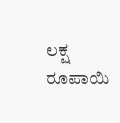ಲಕ್ಷ ರೂಪಾಯಿ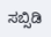ಸಬ್ಸಿಡಿ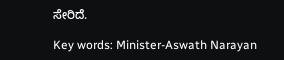ಸೇರಿದೆ.

Key words: Minister-Aswath Narayan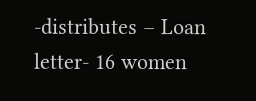-distributes – Loan letter- 16 women